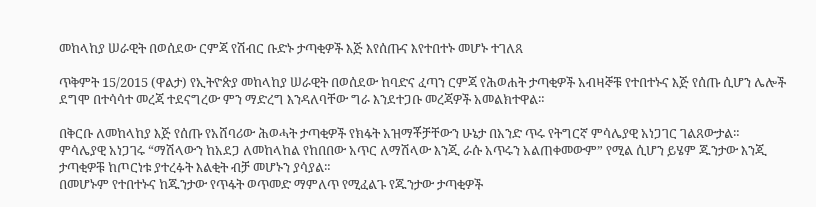መከላከያ ሠራዊት በወሰደው ርምጃ የሽብር ቡድኑ ታጣቂዎች እጅ እየሰጡና እየተበተኑ መሆኑ ተገለጸ

ጥቅምት 15/2015 (ዋልታ) የኢትዮጵያ መከላከያ ሠራዊት በወሰደው ከባድና ፈጣን ርምጃ የሕወሐት ታጣቂዎች አብዛኞቹ የተበተኑና እጅ የሰጡ ሲሆን ሌሎች ደግሞ በተሳሳተ መረጃ ተደናግረው ምን ማድረግ እንዳለባቸው ግራ እንደተጋቡ መረጃዎች አመልክተዋል።

በቅርቡ ለመከላከያ እጅ የሰጡ የአሸባሪው ሕወሓት ታጣቂዎች የክፋት አዝማቾቻቸውን ሁኔታ በአንድ ጥሩ የትግርኛ ምሳሌያዊ አነጋገር ገልጸውታል።
ምሳሌያዊ አነጋገሩ “ማሽላውን ከአደጋ ለመከላከል የከበበው አጥር ለማሽላው እንጂ ራሱ አጥሩን አልጠቀመውም” የሚል ሲሆን ይሄም ጁንታው እንጂ ታጣቂዎቹ ከጦርነቱ ያተረፉት እልቂት ብቻ መሆኑን ያሳያል።
በመሆኑም የተበተኑና ከጁንታው የጥፋት ወጥመድ ማምለጥ የሚፈልጉ የጁንታው ታጣቂዎች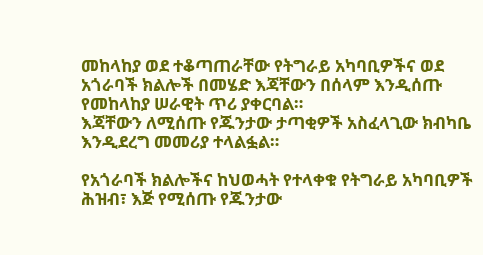መከላከያ ወደ ተቆጣጠራቸው የትግራይ አካባቢዎችና ወደ አጎራባች ክልሎች በመሄድ እጃቸውን በሰላም እንዲሰጡ የመከላከያ ሠራዊት ጥሪ ያቀርባል።
እጃቸውን ለሚሰጡ የጁንታው ታጣቂዎች አስፈላጊው ክብካቤ እንዲደረግ መመሪያ ተላልፏል።

የአጎራባች ክልሎችና ከህወሓት የተላቀቁ የትግራይ አካባቢዎች ሕዝብ፣ እጅ የሚሰጡ የጁንታው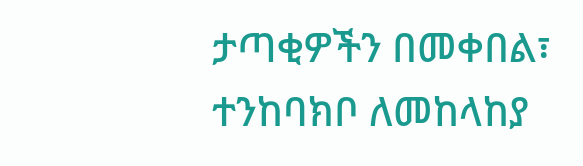ታጣቂዎችን በመቀበል፣ ተንከባክቦ ለመከላከያ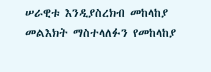ሠራዊቱ እንዲያስረክብ መከላከያ መልእክት ማስተላለፉን የመከላከያ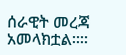ሰራዊት መረጃ አመላክቷል፡፡።